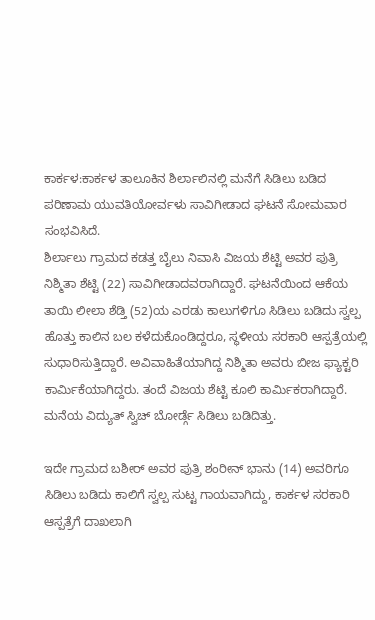ಕಾರ್ಕಳ:ಕಾರ್ಕಳ ತಾಲೂಕಿನ ಶಿರ್ಲಾಲಿನಲ್ಲಿ ಮನೆಗೆ ಸಿಡಿಲು ಬಡಿದ ಪರಿಣಾಮ ಯುವತಿಯೋರ್ವಳು ಸಾವಿಗೀಡಾದ ಘಟನೆ ಸೋಮವಾರ ಸಂಭವಿಸಿದೆ.
ಶಿರ್ಲಾಲು ಗ್ರಾಮದ ಕಡತ್ತ ಬೈಲು ನಿವಾಸಿ ವಿಜಯ ಶೆಟ್ಟಿ ಅವರ ಪುತ್ರಿ ನಿಶ್ಮಿತಾ ಶೆಟ್ಟಿ (22) ಸಾವಿಗೀಡಾದವರಾಗಿದ್ದಾರೆ. ಘಟನೆಯಿಂದ ಆಕೆಯ ತಾಯಿ ಲೀಲಾ ಶೆಡ್ತಿ (52)ಯ ಎರಡು ಕಾಲುಗಳಿಗೂ ಸಿಡಿಲು ಬಡಿದು ಸ್ವಲ್ಪ ಹೊತ್ತು ಕಾಲಿನ ಬಲ ಕಳೆದುಕೊಂಡಿದ್ದರೂ, ಸ್ಥಳೀಯ ಸರಕಾರಿ ಆಸ್ಪತ್ರೆಯಲ್ಲಿ ಸುಧಾರಿಸುತ್ತಿದ್ದಾರೆ. ಅವಿವಾಹಿತೆಯಾಗಿದ್ದ ನಿಶ್ಮಿತಾ ಅವರು ಬೀಜ ಫ್ಯಾಕ್ಟರಿ ಕಾರ್ಮಿಕೆಯಾಗಿದ್ದರು. ತಂದೆ ವಿಜಯ ಶೆಟ್ಟಿ ಕೂಲಿ ಕಾರ್ಮಿಕರಾಗಿದ್ದಾರೆ. ಮನೆಯ ವಿದ್ಯುತ್ ಸ್ವಿಚ್ ಬೋರ್ಡ್ಗೆ ಸಿಡಿಲು ಬಡಿದಿತ್ತು.

ಇದೇ ಗ್ರಾಮದ ಬಶೀರ್ ಅವರ ಪುತ್ರಿ ಶಂರೀನ್ ಭಾನು (14) ಅವರಿಗೂ ಸಿಡಿಲು ಬಡಿದು ಕಾಲಿಗೆ ಸ್ವಲ್ಪ ಸುಟ್ಟ ಗಾಯವಾಗಿದ್ದು, ಕಾರ್ಕಳ ಸರಕಾರಿ ಆಸ್ಪತ್ರೆಗೆ ದಾಖಲಾಗಿ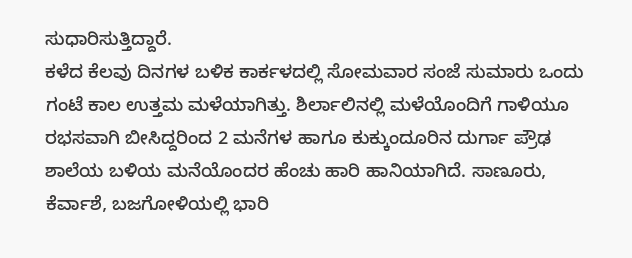ಸುಧಾರಿಸುತ್ತಿದ್ದಾರೆ.
ಕಳೆದ ಕೆಲವು ದಿನಗಳ ಬಳಿಕ ಕಾರ್ಕಳದಲ್ಲಿ ಸೋಮವಾರ ಸಂಜೆ ಸುಮಾರು ಒಂದು ಗಂಟೆ ಕಾಲ ಉತ್ತಮ ಮಳೆಯಾಗಿತ್ತು. ಶಿರ್ಲಾಲಿನಲ್ಲಿ ಮಳೆಯೊಂದಿಗೆ ಗಾಳಿಯೂ ರಭಸವಾಗಿ ಬೀಸಿದ್ದರಿಂದ 2 ಮನೆಗಳ ಹಾಗೂ ಕುಕ್ಕುಂದೂರಿನ ದುರ್ಗಾ ಪ್ರೌಢ ಶಾಲೆಯ ಬಳಿಯ ಮನೆಯೊಂದರ ಹೆಂಚು ಹಾರಿ ಹಾನಿಯಾಗಿದೆ. ಸಾಣೂರು, ಕೆರ್ವಾಶೆ, ಬಜಗೋಳಿಯಲ್ಲಿ ಭಾರಿ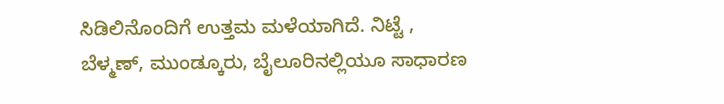ಸಿಡಿಲಿನೊಂದಿಗೆ ಉತ್ತಮ ಮಳೆಯಾಗಿದೆ. ನಿಟ್ಟೆ , ಬೆಳ್ಮಣ್, ಮುಂಡ್ಕೂರು, ಬೈಲೂರಿನಲ್ಲಿಯೂ ಸಾಧಾರಣ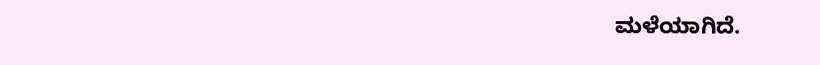ಮಳೆಯಾಗಿದೆ.